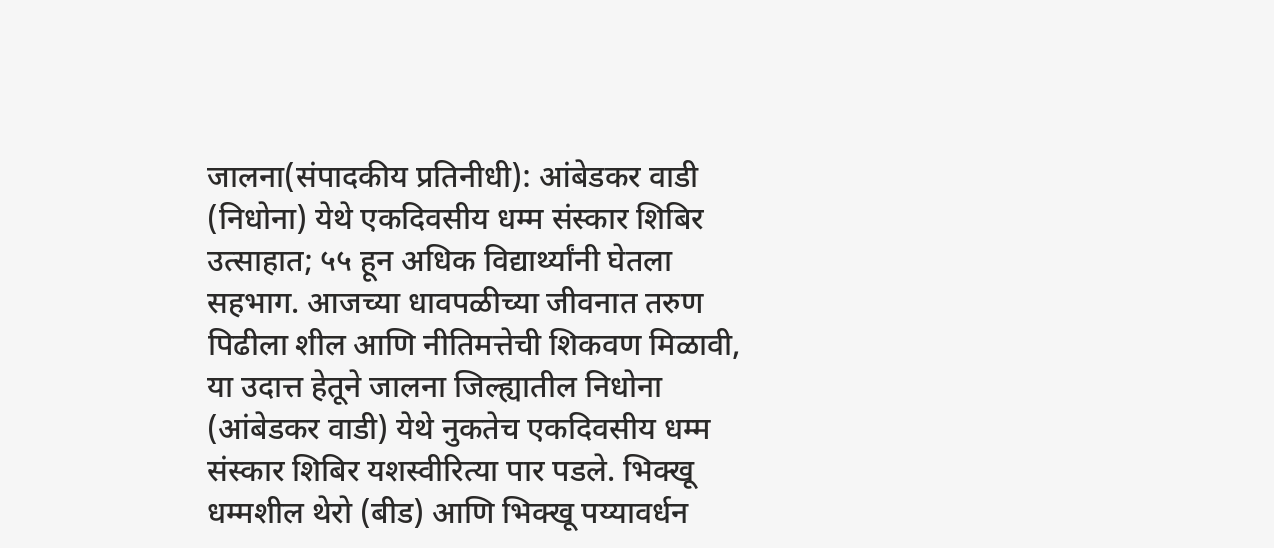जालना(संपादकीय प्रतिनीधी): आंबेडकर वाडी (निधोना) येथे एकदिवसीय धम्म संस्कार शिबिर उत्साहात; ५५ हून अधिक विद्यार्थ्यांनी घेतला सहभाग. आजच्या धावपळीच्या जीवनात तरुण पिढीला शील आणि नीतिमत्तेची शिकवण मिळावी, या उदात्त हेतूने जालना जिल्ह्यातील निधोना (आंबेडकर वाडी) येथे नुकतेच एकदिवसीय धम्म संस्कार शिबिर यशस्वीरित्या पार पडले. भिक्खू धम्मशील थेरो (बीड) आणि भिक्खू पय्यावर्धन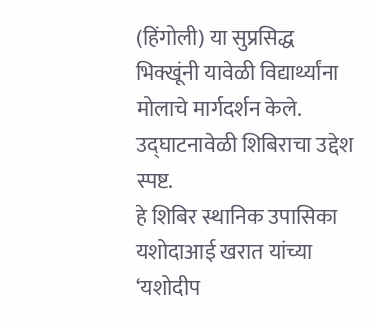(हिंगोली) या सुप्रसिद्ध भिक्खूंनी यावेळी विद्यार्थ्यांना मोलाचे मार्गदर्शन केले. उद्घाटनावेळी शिबिराचा उद्देश स्पष्ट.
हे शिबिर स्थानिक उपासिका यशोदाआई खरात यांच्या ‘यशोदीप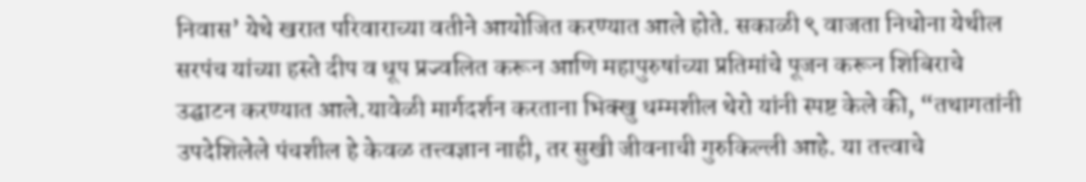निवास’ येथे खरात परिवाराच्या वतीने आयोजित करण्यात आले होते. सकाळी ९ वाजता निधोना येथील सरपंच यांच्या हस्ते दीप व धूप प्रज्वलित करून आणि महापुरुषांच्या प्रतिमांचे पूजन करून शिबिराचे उद्घाटन करण्यात आले.यावेळी मार्गदर्शन करताना भिक्खु धम्मशील थेरो यांनी स्पष्ट केले की, “तथागतांनी उपदेशिलेले पंचशील हे केवळ तत्त्वज्ञान नाही, तर सुखी जीवनाची गुरुकिल्ली आहे. या तत्त्वाचे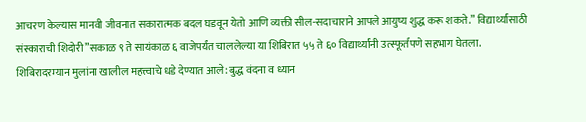आचरण केल्यास मानवी जीवनात सकारात्मक बदल घडवून येतो आणि व्यक्ती सील-सदाचाराने आपले आयुष्य शुद्ध करू शकते.” विद्यार्थ्यांसाठी संस्काराची शिदोरी”सकाळ ९ ते सायंकाळ ६ वाजेपर्यंत चाललेल्या या शिबिरात ५५ ते ६० विद्यार्थ्यांनी उत्स्फूर्तपणे सहभाग घेतला. शिबिरादरम्यान मुलांना खालील महत्त्वाचे धडे देण्यात आले: बुद्ध वंदना व ध्यान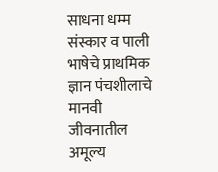साधना धम्म संस्कार व पाली भाषेचे प्राथमिक ज्ञान पंचशीलाचे मानवी जीवनातील अमूल्य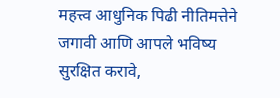महत्त्व आधुनिक पिढी नीतिमत्तेने जगावी आणि आपले भविष्य सुरक्षित करावे,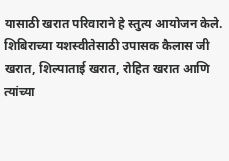यासाठी खरात परिवाराने हे स्तुत्य आयोजन केले. शिबिराच्या यशस्वीतेसाठी उपासक कैलास जी खरात, शिल्पाताई खरात, रोहित खरात आणि त्यांच्या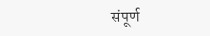संपूर्ण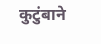कुटुंबाने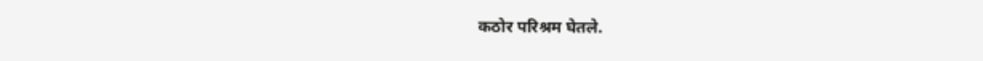कठोर परिश्रम घेतले.